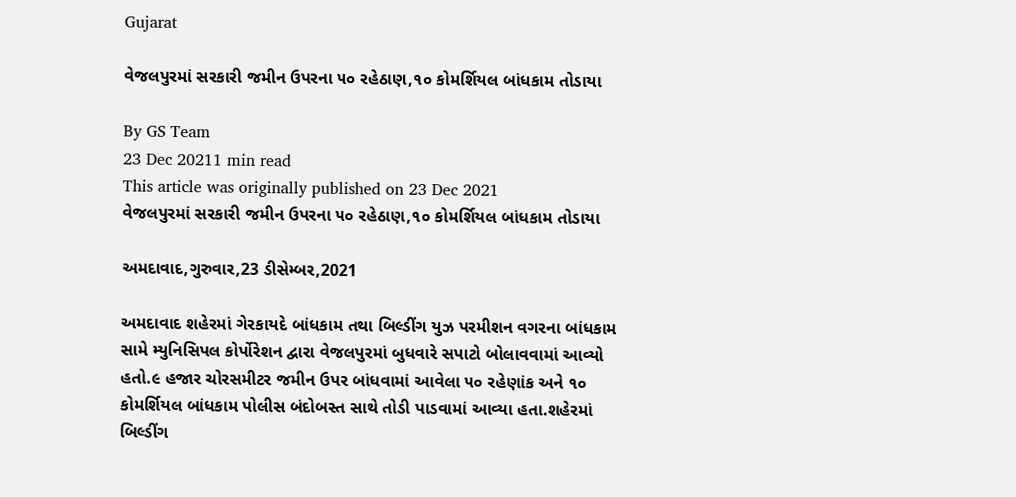Gujarat

વેજલપુરમાં સરકારી જમીન ઉપરના ૫૦ રહેઠાણ,૧૦ કોમર્શિયલ બાંધકામ તોડાયા

By GS Team
23 Dec 20211 min read
This article was originally published on 23 Dec 2021
વેજલપુરમાં સરકારી જમીન ઉપરના ૫૦ રહેઠાણ,૧૦ કોમર્શિયલ બાંધકામ તોડાયા

અમદાવાદ,ગુરુવાર,23 ડીસેમ્બર,2021

અમદાવાદ શહેરમાં ગેરકાયદે બાંધકામ તથા બિલ્ડીંગ યુઝ પરમીશન વગરના બાંધકામ સામે મ્યુનિસિપલ કોર્પોરેશન દ્વારા વેજલપુરમાં બુધવારે સપાટો બોલાવવામાં આવ્યો હતો.૯ હજાર ચોરસમીટર જમીન ઉપર બાંધવામાં આવેલા ૫૦ રહેણાંક અને ૧૦ કોમર્શિયલ બાંધકામ પોલીસ બંદોબસ્ત સાથે તોડી પાડવામાં આવ્યા હતા.શહેરમાં બિલ્ડીંગ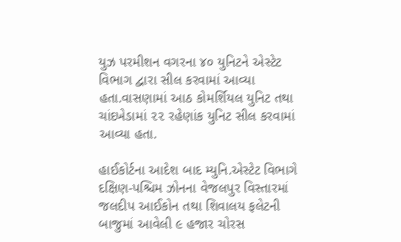યુઝ પરમીશન વગરના ૪૦ યુનિટને એસ્ટેટ વિભાગ દ્વારા સીલ કરવામાં આવ્યા હતા.વાસણામાં આઠ કોમર્શિયલ યુનિટ તથા ચાંદખેડામાં ૨૨ રહેણાંક યુનિટ સીલ કરવામાં આવ્યા હતા.

હાઈકોર્ટના આદેશ બાદ મ્યુનિ.એસ્ટેટ વિભાગે દક્ષિણ-પશ્ચિમ ઝોનના વેજલપુર વિસ્તારમાં જલદીપ આઈકોન તથા શિવાલય ફલેટની બાજુમાં આવેલી ૯ હજાર ચોરસ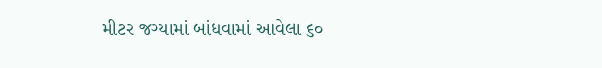મીટર જગ્યામાં બાંધવામાં આવેલા ૬૦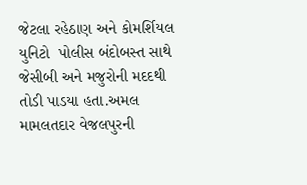જેટલા રહેઠાણ અને કોમર્શિયલ યુનિટો  પોલીસ બંદોબસ્ત સાથે જેસીબી અને મજુરોની મદદથી તોડી પાડયા હતા.અમલ મામલતદાર વેજલપુરની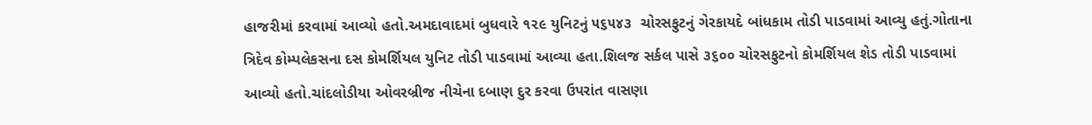હાજરીમાં કરવામાં આવ્યો હતો.અમદાવાદમાં બુધવારે ૧૨૯ યુનિટનું ૫૬૫૪૩  ચોરસફુટનું ગેરકાયદે બાંધકામ તોડી પાડવામાં આવ્યુ હતું.ગોતાના ત્રિદેવ કોમ્પલેકસના દસ કોમર્શિયલ યુનિટ તોડી પાડવામાં આવ્યા હતા.શિલજ સર્કલ પાસે ૩૬૦૦ ચોરસફુટનો કોમર્શિયલ શેડ તોડી પાડવામાં આવ્યો હતો.ચાંદલોડીયા ઓવરબ્રીજ નીચેના દબાણ દુર કરવા ઉપરાંત વાસણા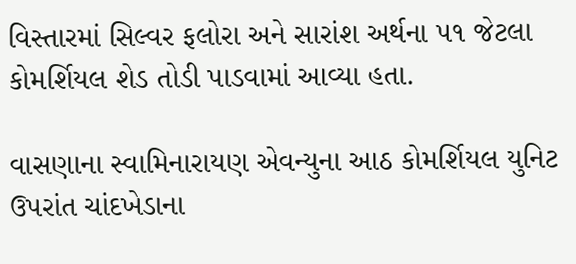વિસ્તારમાં સિલ્વર ફલોરા અને સારાંશ અર્થના ૫૧ જેટલા કોમર્શિયલ શેડ તોડી પાડવામાં આવ્યા હતા.

વાસણાના સ્વામિનારાયણ એવન્યુના આઠ કોમર્શિયલ યુનિટ ઉપરાંત ચાંદખેડાના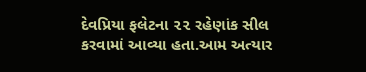દેવપ્રિયા ફલેટના ૨૨ રહેણાંક સીલ કરવામાં આવ્યા હતા.આમ અત્યાર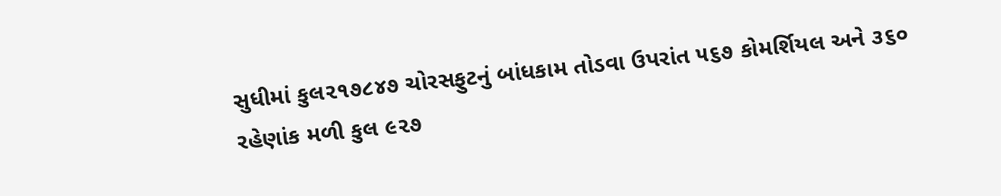સુધીમાં કુલ૨૧૭૮૪૭ ચોરસફુટનું બાંધકામ તોડવા ઉપરાંત ૫૬૭ કોમર્શિયલ અને ૩૬૦ રહેણાંક મળી કુલ ૯૨૭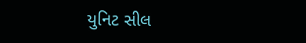યુનિટ સીલ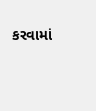કરવામાં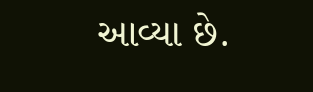આવ્યા છે.